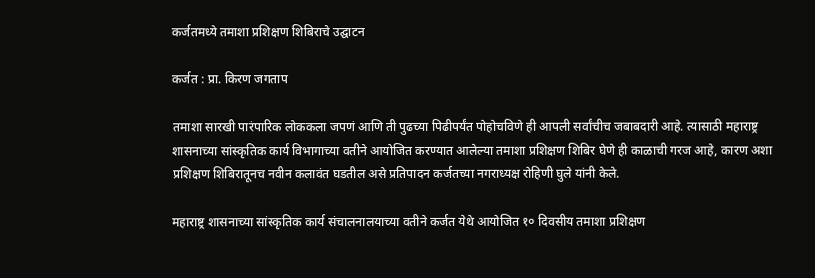कर्जतमध्ये तमाशा प्रशिक्षण शिबिराचे उद्घाटन

कर्जत : प्रा. किरण जगताप

तमाशा सारखी पारंपारिक लोककला जपणं आणि ती पुढच्या पिढीपर्यंत पोहोचविणे ही आपली सर्वांचीच जबाबदारी आहे. त्यासाठी महाराष्ट्र शासनाच्या सांस्कृतिक कार्य विभागाच्या वतीने आयोजित करण्यात आलेल्या तमाशा प्रशिक्षण शिबिर घेणे ही काळाची गरज आहे, कारण अशा प्रशिक्षण शिबिरातूनच नवीन कलावंत घडतील असे प्रतिपादन कर्जतच्या नगराध्यक्ष रोहिणी घुले यांनी केले.

महाराष्ट्र शासनाच्या सांस्कृतिक कार्य संचालनालयाच्या वतीने कर्जत येथे आयोजित १० दिवसीय तमाशा प्रशिक्षण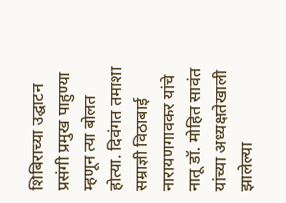शिबिराच्या उद्घाटन प्रसंगी प्रमुख पाहुण्या म्हणून त्या बोलत होत्या. दिवंगत तमाशा सम्राज्ञी विठाबाई नारायणगावकर यांचे नातू डॉ. मोहित सावंत यांच्या अध्यक्षतेखाली झालेल्या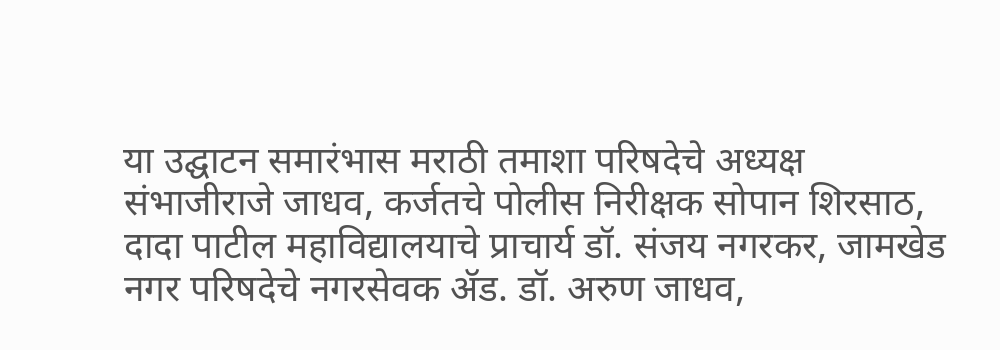या उद्घाटन समारंभास मराठी तमाशा परिषदेचे अध्यक्ष संभाजीराजे जाधव, कर्जतचे पोलीस निरीक्षक सोपान शिरसाठ, दादा पाटील महाविद्यालयाचे प्राचार्य डॉ. संजय नगरकर, जामखेड नगर परिषदेचे नगरसेवक ॲड. डॉ. अरुण जाधव,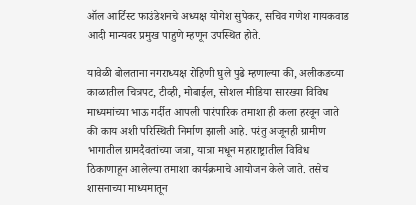ऑल आर्टिस्ट फाउंडेशनचे अध्यक्ष योगेश सुपेकर, सचिव गणेश गायकवाड आदी मान्यवर प्रमुख पाहुणे म्हणून उपस्थित होते.

यावेळी बोलताना नगराध्यक्ष रोहिणी घुले पुढे म्हणाल्या की, अलीकडच्या काळातील चित्रपट, टीव्ही, मोबाईल, सोशल मीडिया सारख्या विविध माध्यमांच्या भाऊ गर्दीत आपली पारंपारिक तमाशा ही कला हरवून जाते की काय अशी परिस्थिती निर्माण झाली आहे. परंतु अजूनही ग्रामीण भागातील ग्रामदैवतांच्या जत्रा, यात्रा मधून महाराष्ट्रातील विविध ठिकाणाहून आलेल्या तमाशा कार्यक्रमाचे आयोजन केले जाते. तसेच शासनाच्या माध्यमातून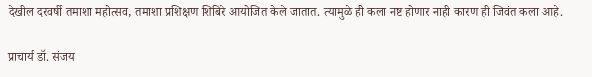देखील दरवर्षी तमाशा महोत्सव, तमाशा प्रशिक्षण शिबिरे आयोजित केले जातात. त्यामुळे ही कला नष्ट होणार नाही कारण ही जिवंत कला आहे.

प्राचार्य डॉ. संजय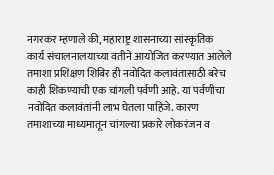नगरकर म्हणाले की, महाराष्ट्र शासनाच्या सांस्कृतिक कार्य संचालनालयाच्या वतीने आयोजित करण्यात आलेले तमाशा प्रशिक्षण शिबिर ही नवोदित कलावंतासाठी बरेच काही शिकण्याची एक चांगली पर्वणी आहे. या पर्वणीचा नवोदित कलावंतांनी लाभ घेतला पाहिजे. कारण तमाशाच्या माध्यमातून चांगल्या प्रकारे लोकरंजन व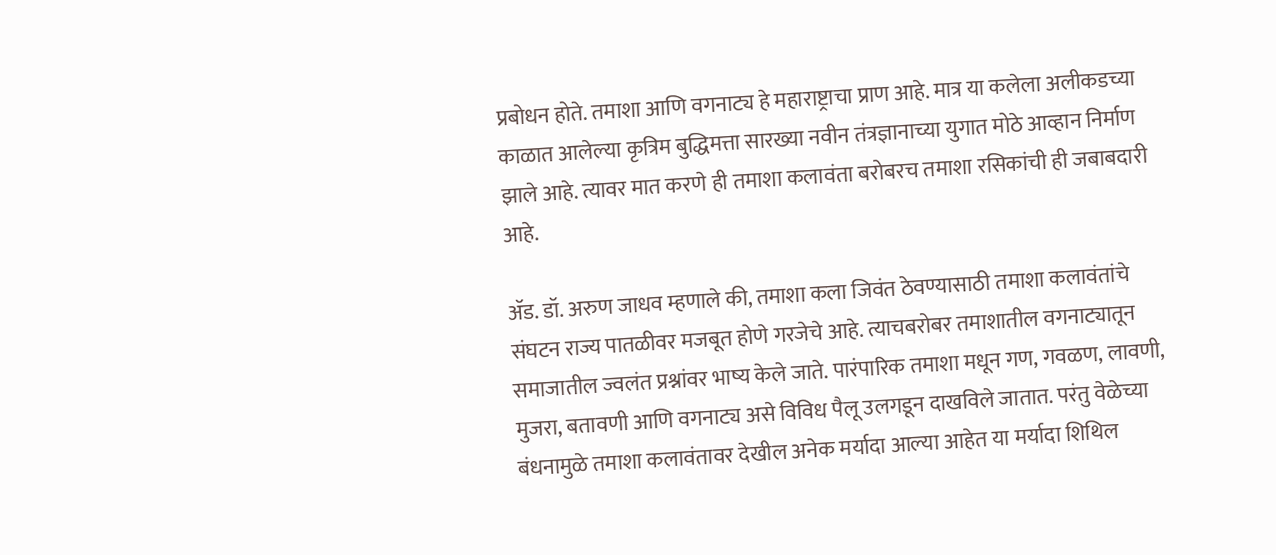प्रबोधन होते. तमाशा आणि वगनाट्य हे महाराष्ट्राचा प्राण आहे. मात्र या कलेला अलीकडच्या काळात आलेल्या कृत्रिम बुद्धिमत्ता सारख्या नवीन तंत्रज्ञानाच्या युगात मोठे आव्हान निर्माण झाले आहे. त्यावर मात करणे ही तमाशा कलावंता बरोबरच तमाशा रसिकांची ही जबाबदारी आहे.

ॲड. डॉ. अरुण जाधव म्हणाले की, तमाशा कला जिवंत ठेवण्यासाठी तमाशा कलावंतांचे संघटन राज्य पातळीवर मजबूत होणे गरजेचे आहे. त्याचबरोबर तमाशातील वगनाट्यातून समाजातील ज्वलंत प्रश्नांवर भाष्य केले जाते. पारंपारिक तमाशा मधून गण, गवळण, लावणी, मुजरा, बतावणी आणि वगनाट्य असे विविध पैलू उलगडून दाखविले जातात. परंतु वेळेच्या बंधनामुळे तमाशा कलावंतावर देखील अनेक मर्यादा आल्या आहेत या मर्यादा शिथिल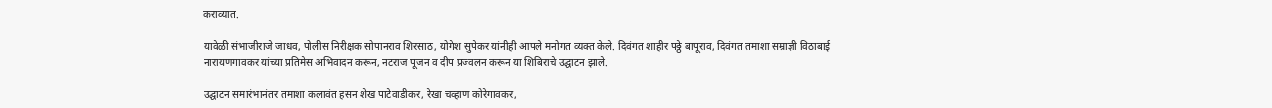कराव्यात.

यावेळी संभाजीराजे जाधव, पोलीस निरीक्षक सोपानराव शिरसाठ, योगेश सुपेकर यांनीही आपले मनोगत व्यक्त केले. दिवंगत शाहीर पठ्ठे बापूराव, दिवंगत तमाशा सम्राज्ञी विठाबाई नारायणगावकर यांच्या प्रतिमेस अभिवादन करून, नटराज पूजन व दीप प्रज्वलन करून या शिबिराचे उद्घाटन झाले.

उद्घाटन समारंभानंतर तमाशा कलावंत हसन शेख पाटेवाडीकर, रेखा चव्हाण कोरेगावकर,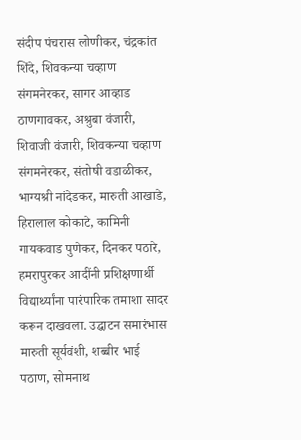संदीप पंचरास लोणीकर, चंद्रकांत शिंदे, शिवकन्या चव्हाण संगमनेरकर, सागर आव्हाड ठाणगावकर, अश्रुबा वंजारी, शिवाजी वंजारी, शिवकन्या चव्हाण संगमनेरकर, संतोषी वडाळीकर, भाग्यश्री नांदेडकर, मारुती आखाडे, हिरालाल कोकाटे, कामिनी गायकवाड पुणेकर, दिनकर पठारे, हमरापुरकर आदींनी प्रशिक्षणार्थी विद्यार्थ्यांना पारंपारिक तमाशा सादर करून दाखवला. उद्घाटन समारंभास मारुती सूर्यवंशी, शब्बीर भाई पठाण, सोमनाथ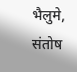भैलुमे, संतोष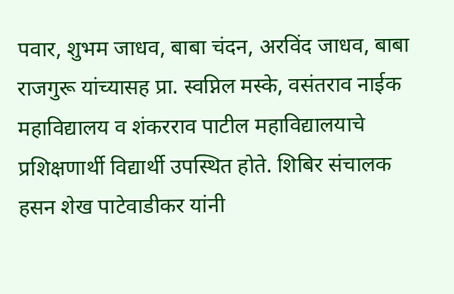पवार, शुभम जाधव, बाबा चंदन, अरविंद जाधव, बाबा राजगुरू यांच्यासह प्रा. स्वप्निल मस्के, वसंतराव नाईक महाविद्यालय व शंकरराव पाटील महाविद्यालयाचे प्रशिक्षणार्थी विद्यार्थी उपस्थित होते. शिबिर संचालक हसन शेख पाटेवाडीकर यांनी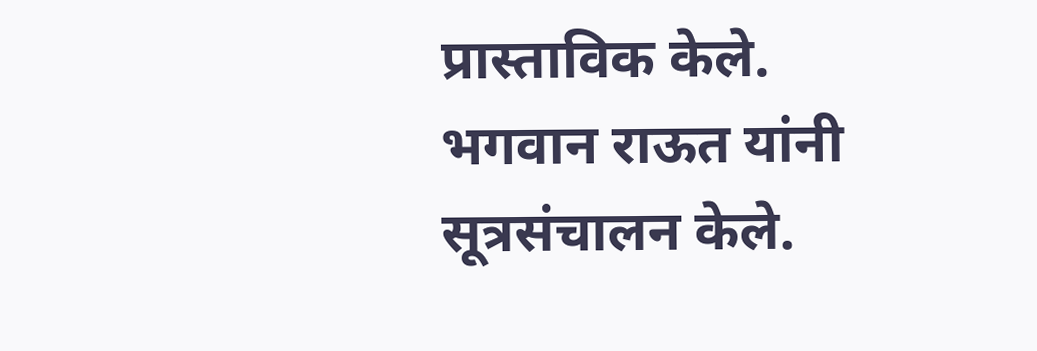प्रास्ताविक केले. भगवान राऊत यांनी सूत्रसंचालन केले.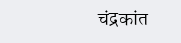चंद्रकांत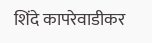शिंदे कापरेवाडीकर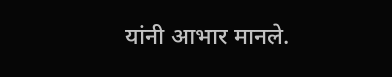यांनी आभार मानले.